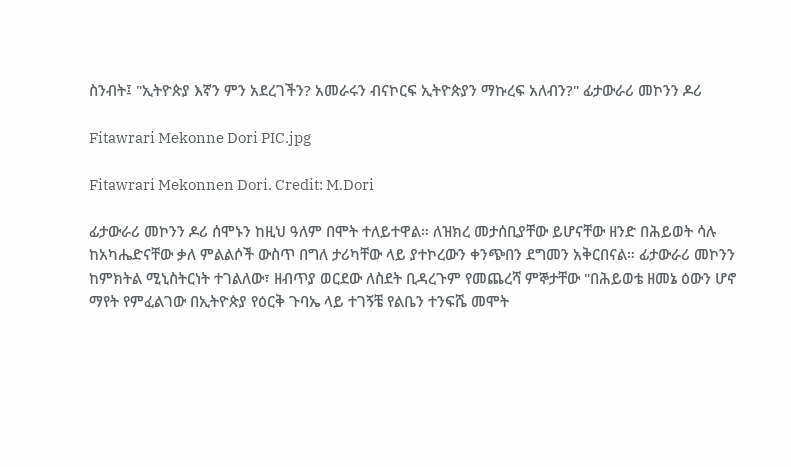ስንብት፤ "ኢትዮጵያ እኛን ምን አደረገችን? አመራሩን ብናኮርፍ ኢትዮጵያን ማኩረፍ አለብን?" ፊታውራሪ መኮንን ዶሪ

Fitawrari Mekonne Dori PIC.jpg

Fitawrari Mekonnen Dori. Credit: M.Dori

ፊታውራሪ መኮንን ዶሪ ሰሞኑን ከዚህ ዓለም በሞት ተለይተዋል። ለዝክረ መታሰቢያቸው ይሆናቸው ዘንድ በሕይወት ሳሉ ከአካሔድናቸው ቃለ ምልልሶች ውስጥ በግለ ታሪካቸው ላይ ያተኮረውን ቀንጭበን ደግመን አቅርበናል። ፊታውራሪ መኮንን ከምክትል ሚኒስትርነት ተገልለው፣ ዘብጥያ ወርደው ለስደት ቢዳረጉም የመጨረሻ ምኞታቸው "በሕይወቴ ዘመኔ ዕውን ሆኖ ማየት የምፈልገው በኢትዮጵያ የዕርቅ ጉባኤ ላይ ተገኝቼ የልቤን ተንፍሼ መሞት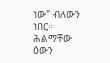ነው" ብለውን ነበር። ሕልማቸው ዕውን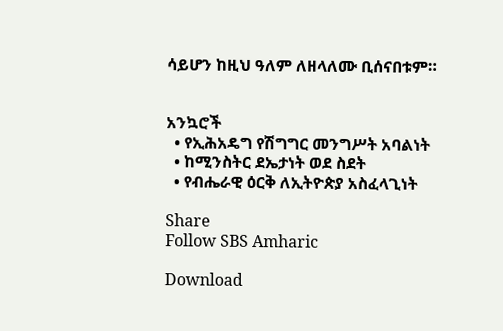ሳይሆን ከዚህ ዓለም ለዘላለሙ ቢሰናበቱም።


አንኳሮች
  • የኢሕአዴግ የሽግግር መንግሥት አባልነት
  • ከሚንስትር ደኤታነት ወደ ስደት
  • የብሔራዊ ዕርቅ ለኢትዮጵያ አስፈላጊነት

Share
Follow SBS Amharic

Download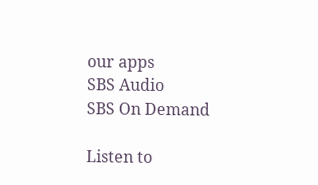our apps
SBS Audio
SBS On Demand

Listen to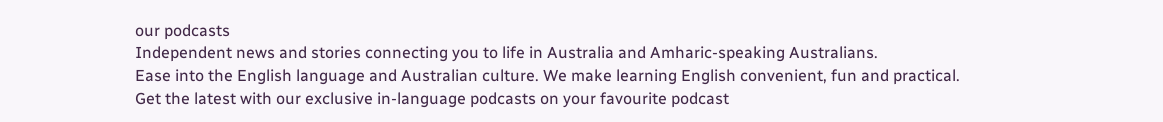our podcasts
Independent news and stories connecting you to life in Australia and Amharic-speaking Australians.
Ease into the English language and Australian culture. We make learning English convenient, fun and practical.
Get the latest with our exclusive in-language podcasts on your favourite podcast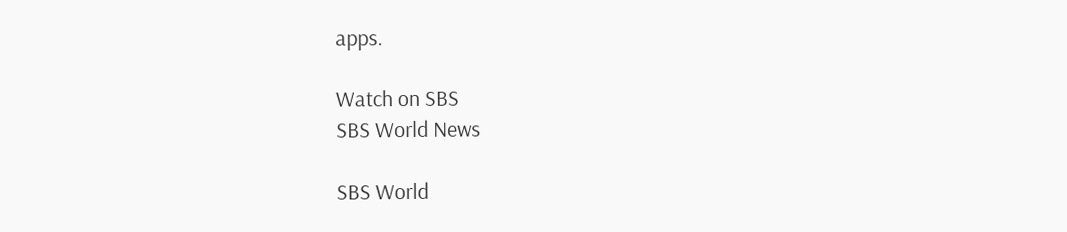apps.

Watch on SBS
SBS World News

SBS World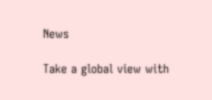News

Take a global view with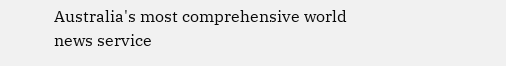Australia's most comprehensive world news service